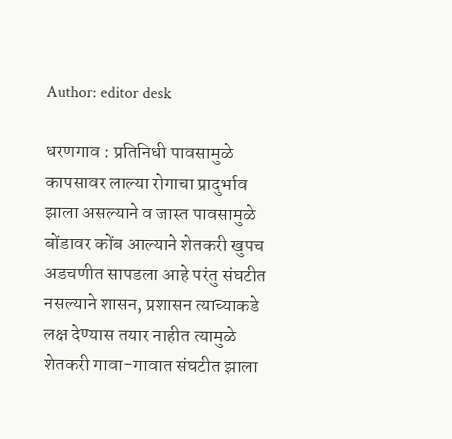Author: editor desk

धरणगाव : प्रतिनिधी पावसामुळे कापसावर लाल्या रोगाचा प्रादुर्भाव झाला असल्याने व जास्त पावसामुळे बोंडावर कोंब आल्याने शेतकरी खुपच अडचणीत सापडला आहे परंतु संघटीत नसल्याने शासन, प्रशासन त्याच्याकडे लक्ष देण्यास तयार नाहीत त्यामुळे शेतकरी गावा-गावात संघटीत झाला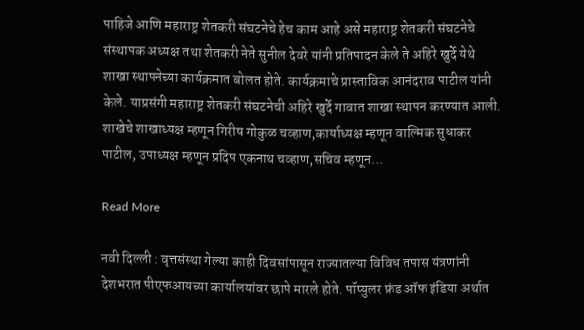पाहिजे आणि महाराष्ट्र शेतकरी संघटनेचे हेच काम आहे असे महाराष्ट्र शेतकरी संघटनेचे संस्थापक अध्यक्ष तथा शेतकरी नेते सुनील देवरे यांनी प्रतिपादन केले ते अहिरे खुर्दे येथे शाखा स्थापनेच्या कार्यक्रमात बोलत होते. कार्यक्रमाचे प्रास्ताविक आनंदराव पाटील यांनी केले. याप्रसंगी महाराष्ट्र शेतकरी संघटनेची अहिरे खुर्दे गावात शाखा स्थापन करण्यात आली. शाखेचे शाखाध्यक्ष म्हणून गिरीष गोकुळ चव्हाण,कार्याध्यक्ष म्हणून वाल्मिक सुधाकर पाटील, उपाध्यक्ष म्हणून प्रदिप एकनाथ चव्हाण,सचिव म्हणून…

Read More

नवी दिल्ली : वृत्तसंस्था गेल्या काही दिवसांपासून राज्यातल्या विविध तपास यंत्रणांनी देशभरात पीएफआयच्या कार्यालयांवर छापे मारले होते. पॉप्युलर फ्रंड ऑफ इंडिया अर्थात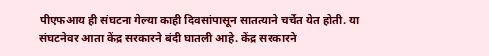पीएफआय ही संघटना गेल्या काही दिवसांपासून सातत्याने चर्चेत येत होती. या संघटनेवर आता केंद्र सरकारने बंदी घातली आहे. केंद्र सरकारने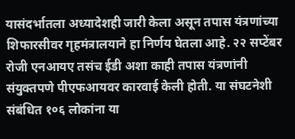यासंदर्भातला अध्यादेशही जारी केला असून तपास यंत्रणांच्या शिफारसीवर गृहमंत्रालयाने हा निर्णय घेतला आहे. २२ सप्टेंबर रोजी एनआयए तसंच ईडी अशा काही तपास यंत्रणांनी संयुक्तपणे पीएफआयवर कारवाई केली होती. या संघटनेशी संबंधित १०६ लोकांना या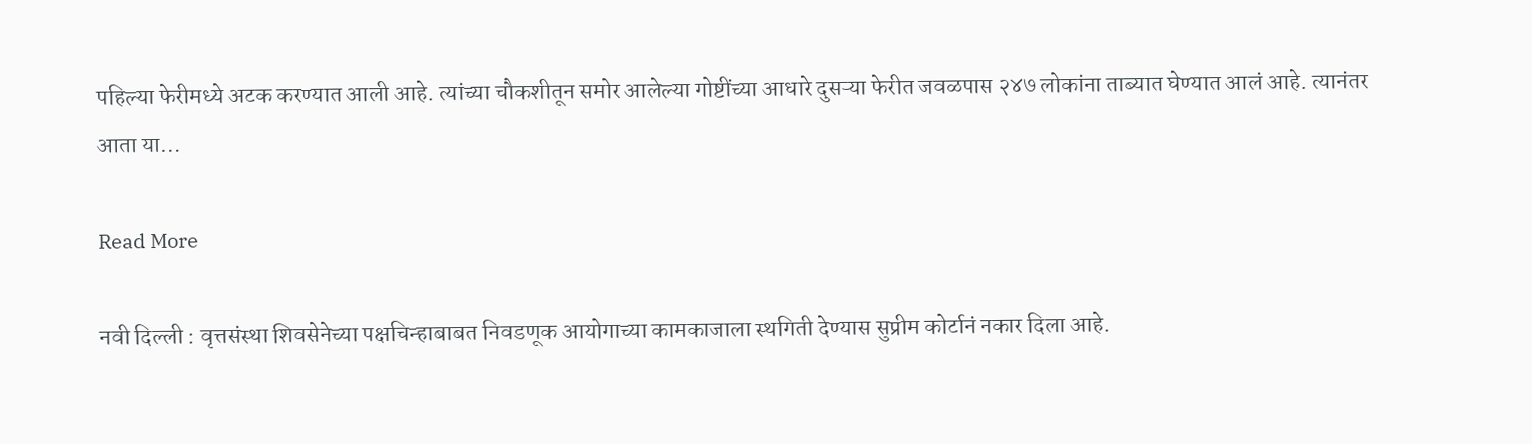पहिल्या फेरीमध्ये अटक करण्यात आली आहे. त्यांच्या चौकशीतून समोर आलेल्या गोष्टींच्या आधारे दुसऱ्या फेरीत जवळपास २४७ लोकांना ताब्यात घेण्यात आलं आहे. त्यानंतर आता या…

Read More

नवी दिल्ली : वृत्तसंस्था शिवसेनेच्या पक्षचिन्हाबाबत निवडणूक आयोगाच्या कामकाजाला स्थगिती देण्यास सुप्रीम कोर्टानं नकार दिला आहे.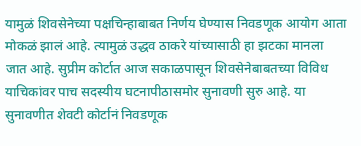यामुळं शिवसेनेच्या पक्षचिन्हाबाबत निर्णय घेण्यास निवडणूक आयोग आता मोकळं झालं आहे. त्यामुळं उद्धव ठाकरे यांच्यासाठी हा झटका मानला जात आहे. सुप्रीम कोर्टात आज सकाळपासून शिवसेनेबाबतच्या विविध याचिकांवर पाच सदस्यीय घटनापीठासमोर सुनावणी सुरु आहे. या सुनावणीत शेवटी कोर्टानं निवडणूक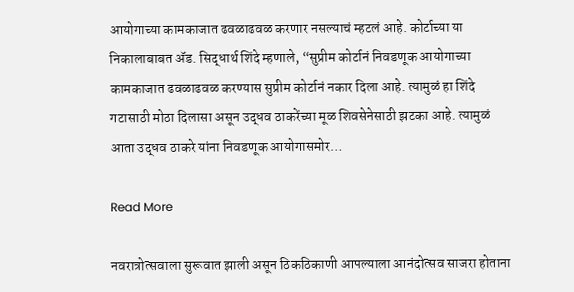आयोगाच्या कामकाजात ढवळाढवळ करणार नसल्याचं म्हटलं आहे. कोर्टाच्या या निकालाबाबत ॲड. सिद्धार्थ शिंदे म्हणाले, “सुप्रीम कोर्टानं निवडणूक आयोगाच्या कामकाजात ढवळाढवळ करण्यास सुप्रीम कोर्टानं नकार दिला आहे. त्यामुळं हा शिंदे गटासाठी मोठा दिलासा असून उद्धव ठाकरेंच्या मूळ शिवसेनेसाठी झटका आहे. त्यामुळं आता उद्धव ठाकरे यांना निवडणूक आयोगासमोर…

Read More

नवरात्रोत्सवाला सुरूवात झाली असून ठिकठिकाणी आपल्याला आनंदोत्सव साजरा होताना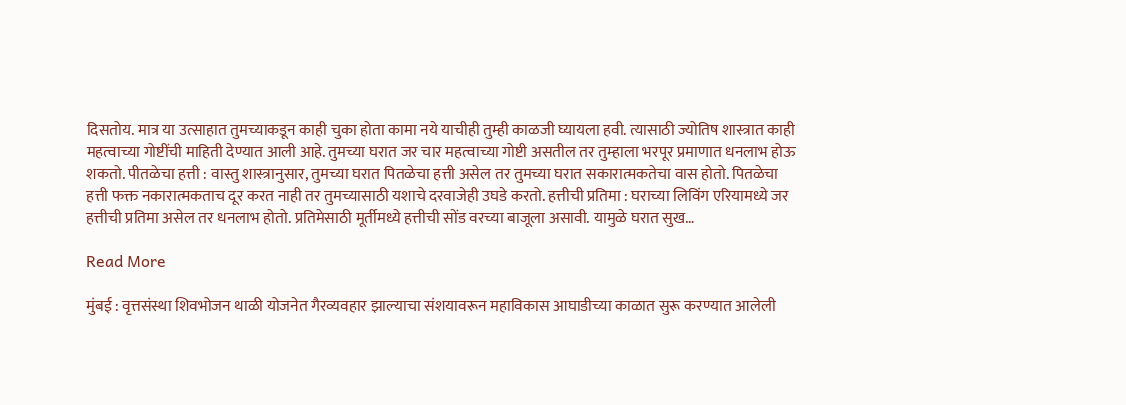दिसतोय. मात्र या उत्साहात तुमच्याकडून काही चुका होता कामा नये याचीही तुम्ही काळजी घ्यायला हवी. त्यासाठी ज्योतिष शास्त्रात काही महत्वाच्या गोष्टींची माहिती देण्यात आली आहे. तुमच्या घरात जर चार महत्वाच्या गोष्टी असतील तर तुम्हाला भरपूर प्रमाणात धनलाभ होऊ शकतो. पीतळेचा हत्ती : वास्तु शास्त्रानुसार, तुमच्या घरात पितळेचा हत्ती असेल तर तुमच्या घरात सकारात्मकतेचा वास होतो. पितळेचा हत्ती फक्त नकारात्मकताच दूर करत नाही तर तुमच्यासाठी यशाचे दरवाजेही उघडे करतो. हत्तीची प्रतिमा : घराच्या लिविंग एरियामध्ये जर हत्तीची प्रतिमा असेल तर धनलाभ होतो. प्रतिमेसाठी मूर्तीमध्ये हत्तीची सोंड वरच्या बाजूला असावी. यामुळे घरात सुख…

Read More

मुंबई : वृत्तसंस्था शिवभोजन थाळी योजनेत गैरव्यवहार झाल्याचा संशयावरून महाविकास आघाडीच्या काळात सुरू करण्यात आलेली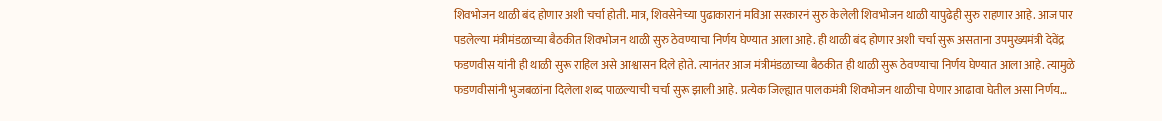शिवभोजन थाळी बंद होणार अशी चर्चा होती. मात्र, शिवसेनेच्या पुढाकारानं मविआ सरकारनं सुरु केलेली शिवभोजन थाळी यापुढेही सुरु राहणार आहे. आज पार पडलेल्या मंत्रीमंडळाच्या बैठकीत शिवभोजन थाळी सुरु ठेवण्याचा निर्णय घेण्यात आला आहे. ही थाळी बंद होणार अशी चर्चा सुरू असताना उपमुख्यमंत्री देवेंद्र फडणवीस यांनी ही थाळी सुरू राहिल असे आश्वासन दिले होते. त्यानंतर आज मंत्रीमंडळाच्या बैठकीत ही थाळी सुरू ठेवण्याचा निर्णय घेण्यात आला आहे. त्यामुळे फडणवीसांनी भुजबळांना दिलेला शब्द पाळल्याची चर्चा सुरू झाली आहे. प्रत्येक जिल्ह्यात पालकमंत्री शिवभोजन थाळीचा घेणार आढावा घेतील असा निर्णय…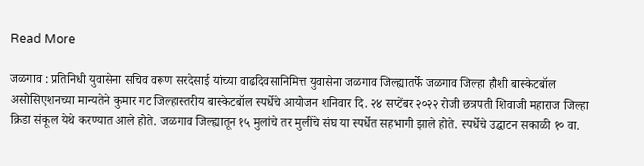Read More

जळगाव : प्रतिनिधी युवासेना सचिव वरूण सरदेसाई यांच्या वाढदिवसानिमित्त युवासेना जळगाव जिल्ह्यातर्फे जळगाव जिल्हा हौशी बास्केटबॉल असोसिएशनच्या मान्यतेने कुमार गट जिल्हास्तरीय बास्केटबॉल स्पर्धेचे आयोजन शनिवार दि. २४ सप्टेंबर २०२२ रोजी छत्रपती शिवाजी महाराज जिल्हा क्रिडा संकूल येथे करण्यात आले होते. जळगाव जिल्ह्यातून १५ मुलांचे तर मुलींचे संघ या स्पर्धेत सहभागी झाले होते. स्पर्धेचे उद्घाटन सकाळी १० वा.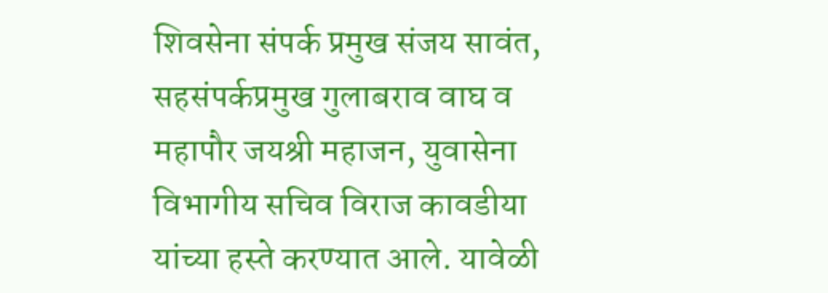शिवसेना संपर्क प्रमुख संजय सावंत, सहसंपर्कप्रमुख गुलाबराव वाघ व महापौर जयश्री महाजन, युवासेना विभागीय सचिव विराज कावडीया यांच्या हस्ते करण्यात आले. यावेळी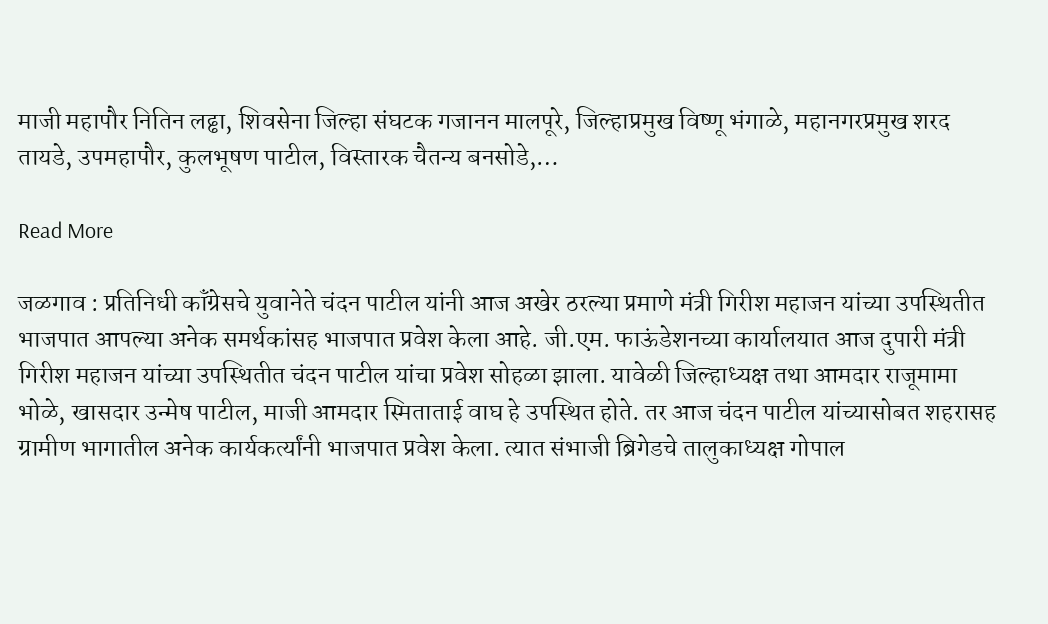माजी महापौर नितिन लढ्ढा, शिवसेना जिल्हा संघटक गजानन मालपूरे, जिल्हाप्रमुख विष्णू भंगाळे, महानगरप्रमुख शरद तायडे, उपमहापौर, कुलभूषण पाटील, विस्तारक चैतन्य बनसोडे,…

Read More

जळगाव : प्रतिनिधी कॉंग्रेसचे युवानेते चंदन पाटील यांनी आज अखेर ठरल्या प्रमाणे मंत्री गिरीश महाजन यांच्या उपस्थितीत भाजपात आपल्या अनेक समर्थकांसह भाजपात प्रवेश केला आहे. जी.एम. फाऊंडेशनच्या कार्यालयात आज दुपारी मंत्री गिरीश महाजन यांच्या उपस्थितीत चंदन पाटील यांचा प्रवेश सोहळा झाला. यावेळी जिल्हाध्यक्ष तथा आमदार राजूमामा भोळे, खासदार उन्मेष पाटील, माजी आमदार स्मिताताई वाघ हे उपस्थित होते. तर आज चंदन पाटील यांच्यासोबत शहरासह ग्रामीण भागातील अनेक कार्यकर्त्यांनी भाजपात प्रवेश केला. त्यात संभाजी ब्रिगेडचे तालुकाध्यक्ष गोपाल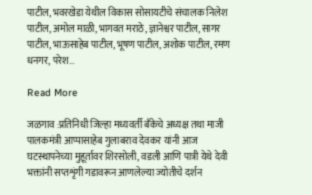पाटील, भवरखेडा येथील विकास सोसायटीचे संचालक निलेश पाटील, अमोल माळी, भागवत मराठे, ज्ञानेश्वर पाटील, सागर पाटील, भाऊसाहेब पाटील, भूषण पाटील, अशोक पाटील, रमण धनगर, परेश…

Read More

जळगाव :प्रतिनिधी जिल्हा मध्यवर्ती बँकेचे अध्यक्ष तथा माजी पालकमंत्री आप्पासाहेब गुलाबराव देवकर यांनी आज घटस्थापनेच्या मुहूर्तावर शिरसोली, वडली आणि पात्री येथे देवी भक्तांनी सप्तशृंगी गडावरून आणलेल्या ज्योतीचे दर्शन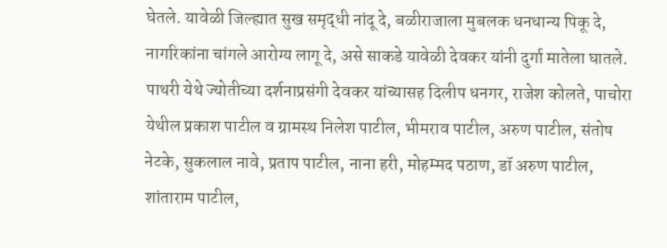घेतले. यावेळी जिल्ह्यात सुख समृद्धी नांदू दे, बळीराजाला मुबलक धनधान्य पिकू दे, नागरिकांना चांगले आरोग्य लागू दे, असे साकडे यावेळी देवकर यांनी दुर्गा मातेला घातले. पाथरी येथे ज्योतीच्या दर्शनाप्रसंगी देवकर यांच्यासह दिलीप धनगर, राजेश कोलते, पाचोरा येथील प्रकाश पाटील व ग्रामस्थ निलेश पाटील, भीमराव पाटील, अरुण पाटील, संतोष नेटके, सुकलाल नावे, प्रताप पाटील, नाना हरी, मोहम्मद पठाण, डॉ अरुण पाटील, शांताराम पाटील,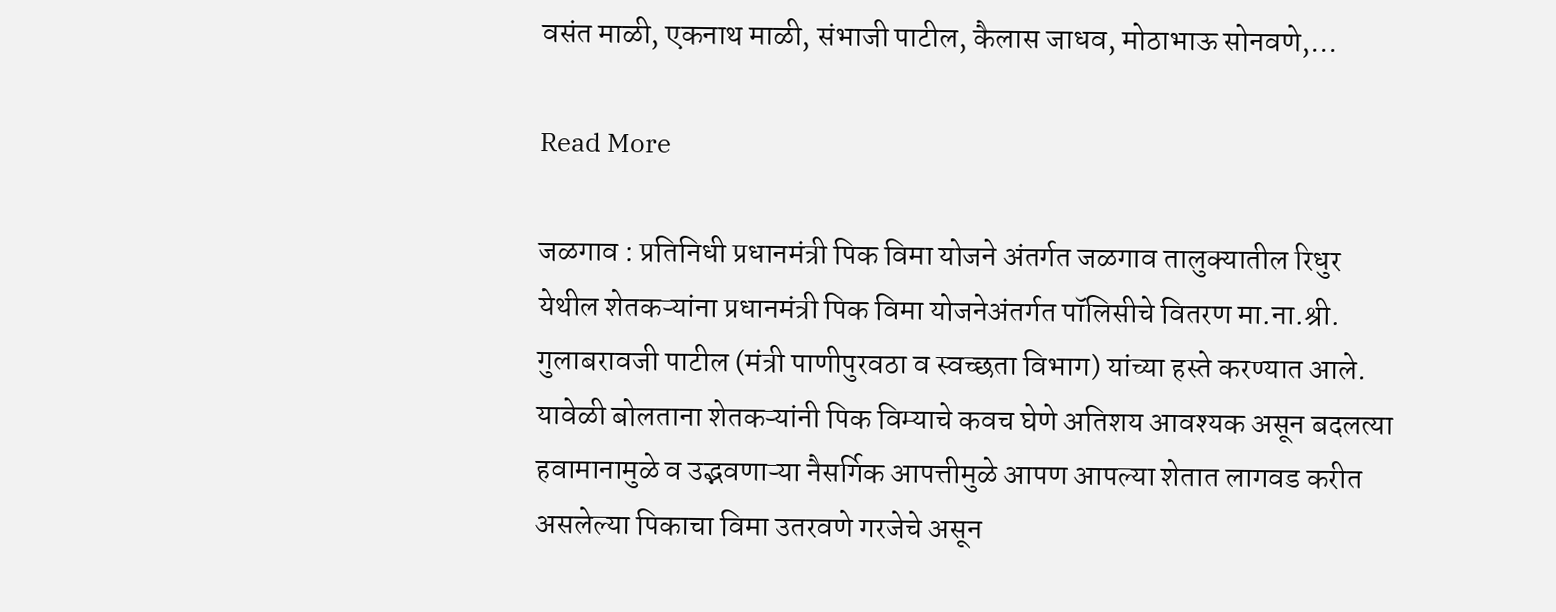वसंत माळी, एकनाथ माळी, संभाजी पाटील, कैलास जाधव, मोठाभाऊ सोनवणे,…

Read More

जळगाव : प्रतिनिधी प्रधानमंत्री पिक विमा योजने अंतर्गत जळगाव तालुक्यातील रिधुर येथील शेतकऱ्यांना प्रधानमंत्री पिक विमा योजनेअंतर्गत पॉलिसीचे वितरण मा.ना.श्री. गुलाबरावजी पाटील (मंत्री पाणीपुरवठा व स्वच्छता विभाग) यांच्या हस्ते करण्यात आले. यावेळी बोलताना शेतकऱ्यांनी पिक विम्याचे कवच घेणे अतिशय आवश्यक असून बदलत्या हवामानामुळे व उद्भवणाऱ्या नैसर्गिक आपत्तीमुळे आपण आपल्या शेतात लागवड करीत असलेल्या पिकाचा विमा उतरवणे गरजेचे असून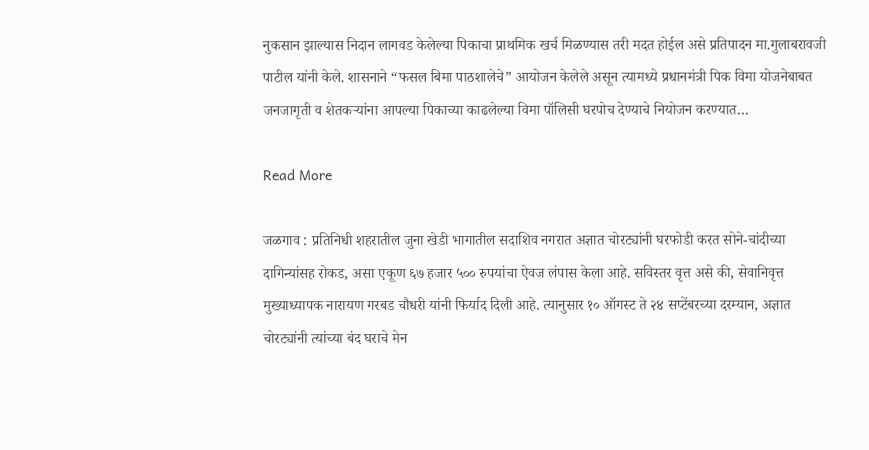नुकसान झाल्यास निदान लागवड केलेल्या पिकाचा प्राथमिक खर्च मिळण्यास तरी मदत होईल असे प्रतिपादन मा.गुलाबरावजी पाटील यांनी केले. शासनाने “फसल बिमा पाठशालेचे” आयोजन केलेले असून त्यामध्ये प्रधानमंत्री पिक विमा योजनेबाबत जनजागृती व शेतकऱ्यांना आपल्या पिकाच्या काढलेल्या विमा पॉलिसी घरपोच देण्याचे नियोजन करण्यात…

Read More

जळगाव : प्रतिनिधी शहरातील जुना खेडी भागातील सदाशिव नगरात अज्ञात चोरट्यांनी घरफोडी करत सोने-चांदीच्या दागिन्यांसह रोकड, असा एकूण ६७ हजार ५०० रुपयांचा ऐवज लंपास केला आहे. सविस्तर वृत्त असे की, सेवानिवृत्त मुख्याध्यापक नारायण गरबड चौधरी यांनी फिर्याद दिली आहे. त्यानुसार १० ऑगस्ट ते २४ सप्टेंबरच्या दरम्यान, अज्ञात चोरट्यांनी त्यांच्या बंद घराचे मेन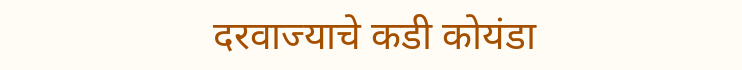दरवाज्याचे कडी कोयंडा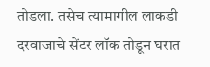तोडला. तसेच त्यामागील लाकडी दरवाजाचे सेंटर लॉक तोडून घरात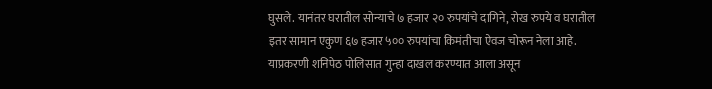घुसले. यानंतर घरातील सोन्याचे ७ हजार २० रुपयांचे दागिने, रोख रुपये व घरातील इतर सामान एकुण ६७ हजार ५०० रुपयांचा किमंतीचा ऐवज चोरून नेला आहे. याप्रकरणी शनिपेठ पोलिसात गुन्हा दाखल करण्यात आला असून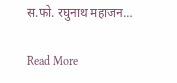स.फो. रघुनाथ महाजन…

Read More